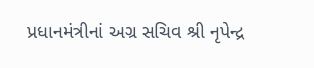પ્રધાનમંત્રીનાં અગ્ર સચિવ શ્રી નૃપેન્દ્ર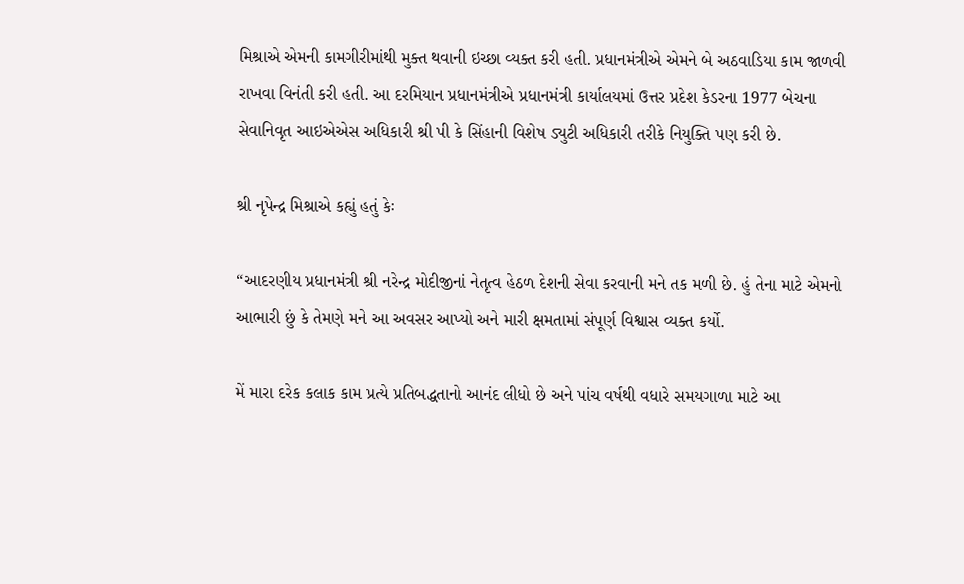મિશ્રાએ એમની કામગીરીમાંથી મુક્ત થવાની ઇચ્છા વ્યક્ત કરી હતી. પ્રધાનમંત્રીએ એમને બે અઠવાડિયા કામ જાળવી રાખવા વિનંતી કરી હતી. આ દરમિયાન પ્રધાનમંત્રીએ પ્રધાનમંત્રી કાર્યાલયમાં ઉત્તર પ્રદેશ કેડરના 1977 બેચના સેવાનિવૃત આઇએએસ અધિકારી શ્રી પી કે સિંહાની વિશેષ ડ્યુટી અધિકારી તરીકે નિયુક્તિ પણ કરી છે.

શ્રી નૃપેન્દ્ર મિશ્રાએ કહ્યું હતું કેઃ

“આદરણીય પ્રધાનમંત્રી શ્રી નરેન્દ્ર મોદીજીનાં નેતૃત્વ હેઠળ દેશની સેવા કરવાની મને તક મળી છે. હું તેના માટે એમનો આભારી છું કે તેમણે મને આ અવસર આપ્યો અને મારી ક્ષમતામાં સંપૂર્ણ વિશ્વાસ વ્યક્ત કર્યો.

મેં મારા દરેક કલાક કામ પ્રત્યે પ્રતિબદ્ધતાનો આનંદ લીધો છે અને પાંચ વર્ષથી વધારે સમયગાળા માટે આ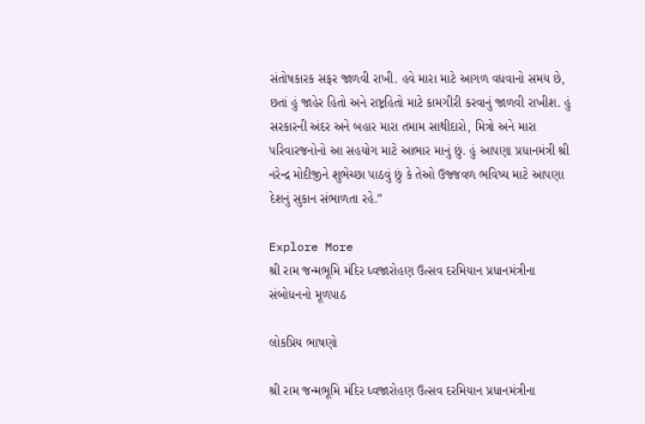સંતોષકારક સફર જાળવી રાખી. હવે મારા માટે આગળ વધવાનો સમય છે, છતાં હું જાહેર હિતો અને રાષ્ટ્રહિતો માટે કામગીરી કરવાનું જાળવી રાખીશ. હું સરકારની અંદર અને બહાર મારા તમામ સાથીદારો, મિત્રો અને મારા પરિવારજનોનો આ સહયોગ માટે આભાર માનું છું. હું આપણા પ્રધાનમંત્રી શ્રી નરેન્દ્ર મોદીજીને શુભેચ્છા પાઠવું છું કે તેઓ ઉજ્જવળ ભવિષ્ય માટે આપણા દેશનું સુકાન સંભાળતા રહે.”

Explore More
શ્રી રામ જન્મભૂમિ મંદિર ધ્વજારોહણ ઉત્સવ દરમિયાન પ્રધાનમંત્રીના સંબોધનનો મૂળપાઠ

લોકપ્રિય ભાષણો

શ્રી રામ જન્મભૂમિ મંદિર ધ્વજારોહણ ઉત્સવ દરમિયાન પ્રધાનમંત્રીના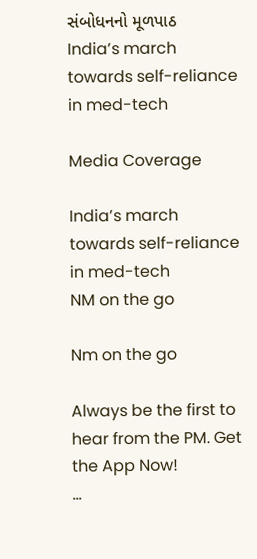સંબોધનનો મૂળપાઠ
India’s march towards self-reliance in med-tech

Media Coverage

India’s march towards self-reliance in med-tech
NM on the go

Nm on the go

Always be the first to hear from the PM. Get the App Now!
...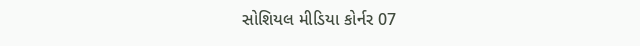સોશિયલ મીડિયા કોર્નર 07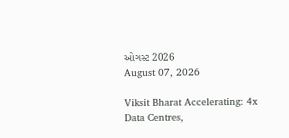ઓગસ્ટ 2026
August 07, 2026

Viksit Bharat Accelerating: 4x Data Centres,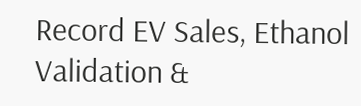Record EV Sales, Ethanol Validation &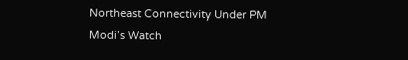Northeast Connectivity Under PM Modi’s Watch